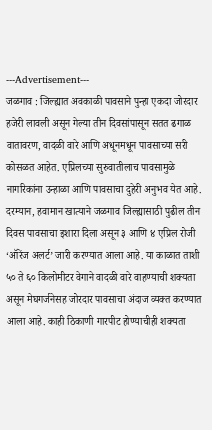---Advertisement---
जळगाव : जिल्ह्यात अवकाळी पावसाने पुन्हा एकदा जोरदार हजेरी लावली असून गेल्या तीन दिवसांपासून सतत ढगाळ वातावरण, वादळी वारे आणि अधूनमधून पावसाच्या सरी कोसळत आहेत. एप्रिलच्या सुरुवातीलाच पावसामुळे नागरिकांना उन्हाळा आणि पावसाचा दुहेरी अनुभव येत आहे.
दरम्यान, हवामान खात्याने जळगाव जिल्ह्यासाठी पुढील तीन दिवस पावसाचा इशारा दिला असून ३ आणि ४ एप्रिल रोजी ‘ऑरेंज अलर्ट’ जारी करण्यात आला आहे. या काळात ताशी ५० ते ६० किलोमीटर वेगाने वादळी वारे वाहण्याची शक्यता असून मेघगर्जनेसह जोरदार पावसाचा अंदाज व्यक्त करण्यात आला आहे. काही ठिकाणी गारपीट होण्याचीही शक्यता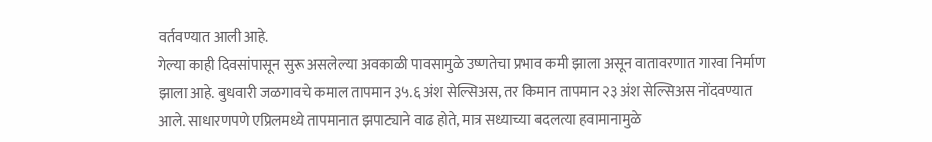वर्तवण्यात आली आहे.
गेल्या काही दिवसांपासून सुरू असलेल्या अवकाळी पावसामुळे उष्णतेचा प्रभाव कमी झाला असून वातावरणात गारवा निर्माण झाला आहे. बुधवारी जळगावचे कमाल तापमान ३५.६ अंश सेल्सिअस, तर किमान तापमान २३ अंश सेल्सिअस नोंदवण्यात आले. साधारणपणे एप्रिलमध्ये तापमानात झपाट्याने वाढ होते, मात्र सध्याच्या बदलत्या हवामानामुळे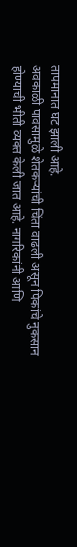तापमानात घट झाली आहे.
अवकाळी पावसामुळे शेतकऱ्यांची चिंता वाढली असून पिकांचे नुकसान होण्याची भीती व्यक्त केली जात आहे. नागरिकांनी आणि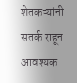शेतकऱ्यांनी सतर्क राहून आवश्यक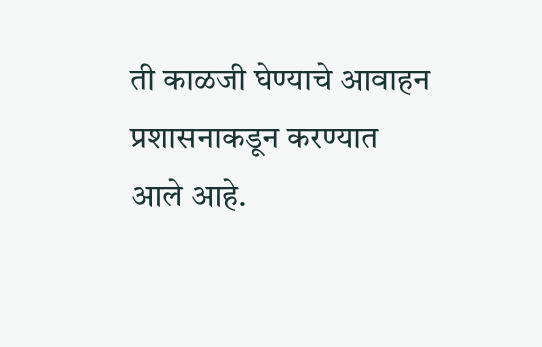ती काळजी घेण्याचे आवाहन प्रशासनाकडून करण्यात आले आहे.